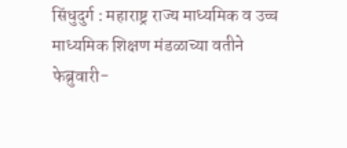सिंधुदुर्ग : महाराष्ट्र राज्य माध्यमिक व उच्च माध्यमिक शिक्षण मंडळाच्या वतीने फेब्रुवारी-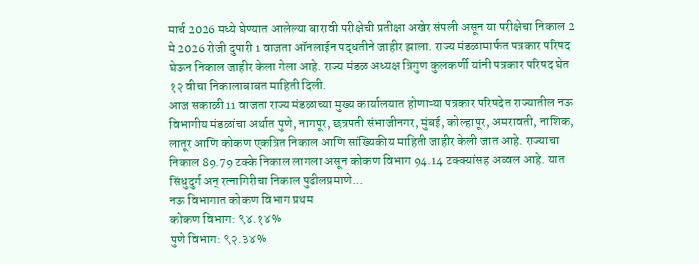मार्च 2026 मध्ये घेण्यात आलेल्या बारावी परीक्षेची प्रतीक्षा अखेर संपली असून या परीक्षेचा निकाल 2 मे 2026 रोजी दुपारी 1 वाजता ऑनलाईन पद्धतीने जाहीर झाला. राज्य मंडळामार्फत पत्रकार परिषद घेऊन निकाल जाहीर केला गेला आहे. राज्य मंडळ अध्यक्ष त्रिगुण कुलकर्णी यांनी पत्रकार परिषद घेत १२ वीचा निकालाबाबत माहिती दिली.
आज सकाळी 11 वाजता राज्य मंडळाच्या मुख्य कार्यालयात होणाऱ्या पत्रकार परिषदेत राज्यातील नऊ विभागीय मंडळांचा अर्थात पुणे, नागपूर, छत्रपती संभाजीनगर, मुंबई, कोल्हापूर, अमरावती, नाशिक, लातूर आणि कोकण एकत्रित निकाल आणि सांख्यिकीय माहिती जाहीर केली जात आहे. राज्याचा निकाल 89.79 टक्के निकाल लागला असून कोकण विभाग 94.14 टक्क्यांसह अव्वल आहे. यात सिंधुदुर्ग अन् रत्नागिरीचा निकाल पुढीलप्रमाणे...
नऊ विभागात कोकण विभाग प्रथम
कोकण विभाग: ९४.१४%
पुणे विभाग: ९२.३४%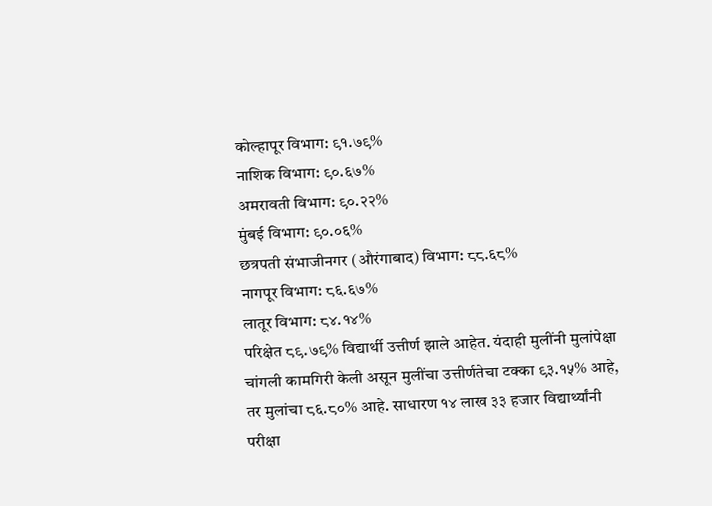कोल्हापूर विभाग: ९१.७९%
नाशिक विभाग: ९०.६७%
अमरावती विभाग: ९०.२२%
मुंबई विभाग: ९०.०६%
छत्रपती संभाजीनगर (औरंगाबाद) विभाग: ८८.६८%
नागपूर विभाग: ८६.६७%
लातूर विभाग: ८४.१४%
परिक्षेत ८९.७९% विद्यार्थी उत्तीर्ण झाले आहेत. यंदाही मुलींनी मुलांपेक्षा चांगली कामगिरी केली असून मुलींचा उत्तीर्णतेचा टक्का ९३.१५% आहे, तर मुलांचा ८६.८०% आहे. साधारण १४ लाख ३३ हजार विद्यार्थ्यांनी परीक्षा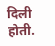दिली होती.